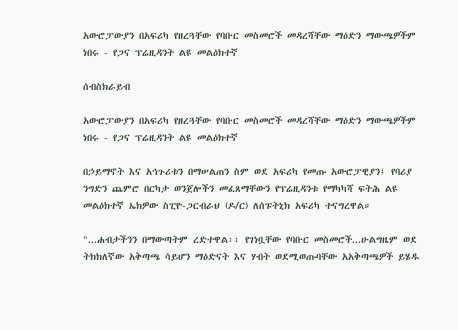አውሮፓውያን በአፍሪካ የዘረጓቸው የባቡር መስመሮች መዳረሻቸው ማዕድን ማውጫዎችም ነበሩ - የጋና ፕሬዚዳንት ልዩ መልዕክተኛ

ሰብስክራይብ

አውሮፓውያን በአፍሪካ የዘረጓቸው የባቡር መስመሮች መዳረሻቸው ማዕድን ማውጫዎችም ነበሩ - የጋና ፕሬዚዳንት ልዩ መልዕክተኛ

በኃይማኖት እና አኅጉሪቱን በማሠልጠን ስም ወደ አፍሪካ የመጡ አውሮፓዊያን፤ የባሪያ ንግድን ጨምሮ በርካታ ወንጀሎችን መፈጸማቸውን የፕሬዚዳንቱ የማካካሻ ፍትሕ ልዩ መልዕክተኛ ኤክዎው ስፒዮ-ጋርብራህ (ዶ/ር) ለሰፑትኒክ አፍሪካ ተናግረዋል።

"...ሐብታችንን በማውጣትም ረድተዋል፡፡ የገነቧቸው የባቡር መስመሮች...ሁልግዜም ወደ ትክክለኛው አቅጣጫ ሳይሆን ማዕድናት እና ሃብት ወደሚወጡባቸው አአቅጣጫዎች ይሄዱ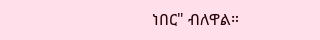ነበር" ብለዋል።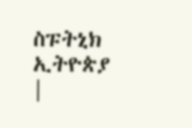ስፑትኒክ ኢትዮጵያ |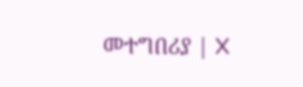መተግበሪያ | X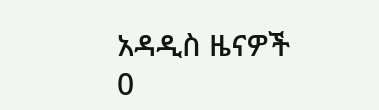አዳዲስ ዜናዎች
0